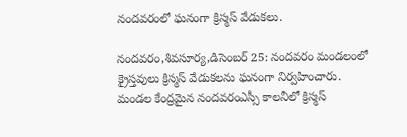నందవరంలో ఘనంగా క్రిస్మస్ వేడుకలు.

నందవరం,శివసూర్య,డిసెంబర్ 25: నందవరం మండలంలో క్రైస్తవులు క్రిస్మస్ వేడుకలను ఘనంగా నిర్వహించారు. మండల కేంద్రమైన నందవరంఎస్సీ కాలనీలో క్రిస్మస్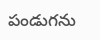పండుగను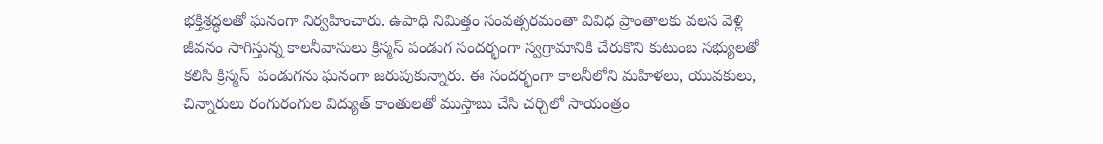భక్తిశ్రద్ధలతో ఘనంగా నిర్వహించారు. ఉపాధి నిమిత్తం సంవత్సరమంతా వివిధ ప్రాంతాలకు వలస వెళ్లి జీవనం సాగిస్తున్న కాలనీవాసులు క్రిస్మస్ పండుగ సందర్భంగా స్వగ్రామానికి చేరుకొని కుటుంబ సభ్యులతో కలిసి క్రిస్మస్  పండుగను ఘనంగా జరుపుకున్నారు. ఈ సందర్భంగా కాలనీలోని మహిళలు, యువకులు, చిన్నారులు రంగురంగుల విద్యుత్ కాంతులతో ముస్తాబు చేసి చర్చిలో సాయంత్రం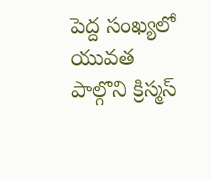పెద్ద సంఖ్యలో యువత పాల్గొని క్రిస్మస్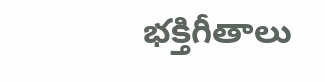భక్తిగీతాలు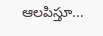ఆలపిస్తూ...